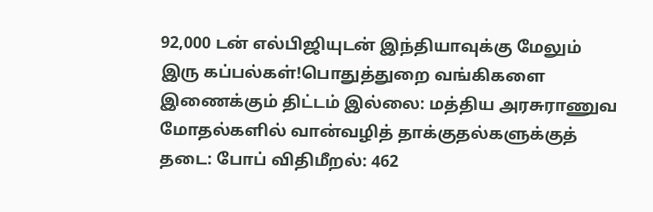92,000 டன் எல்பிஜியுடன் இந்தியாவுக்கு மேலும் இரு கப்பல்கள்!பொதுத்துறை வங்கிகளை இணைக்கும் திட்டம் இல்லை: மத்திய அரசுராணுவ மோதல்களில் வான்வழித் தாக்குதல்களுக்குத் தடை: போப் விதிமீறல்: 462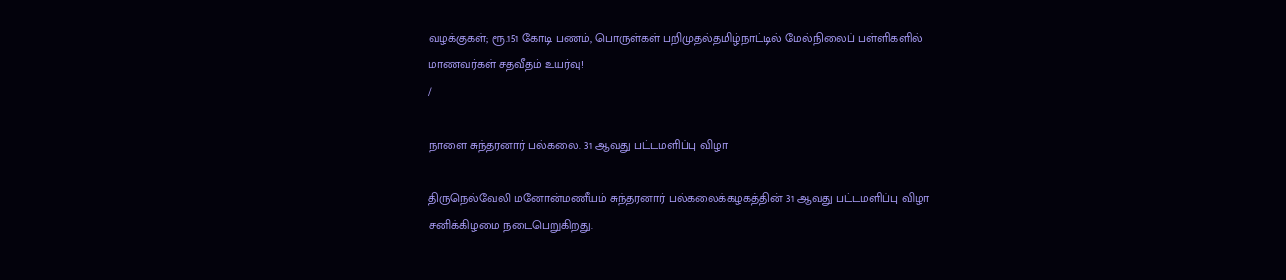வழக்குகள்; ரூ.151 கோடி பணம், பொருள்கள் பறிமுதல்தமிழ்நாட்டில் மேல்நிலைப் பள்ளிகளில் மாணவர்கள் சதவீதம் உயர்வு!
/

நாளை சுந்தரனார் பல்கலை. 31 ஆவது பட்டமளிப்பு விழா

திருநெல்வேலி மனோன்மணீயம் சுந்தரனார் பல்கலைக்கழகத்தின் 31 ஆவது பட்டமளிப்பு விழா சனிக்கிழமை நடைபெறுகிறது.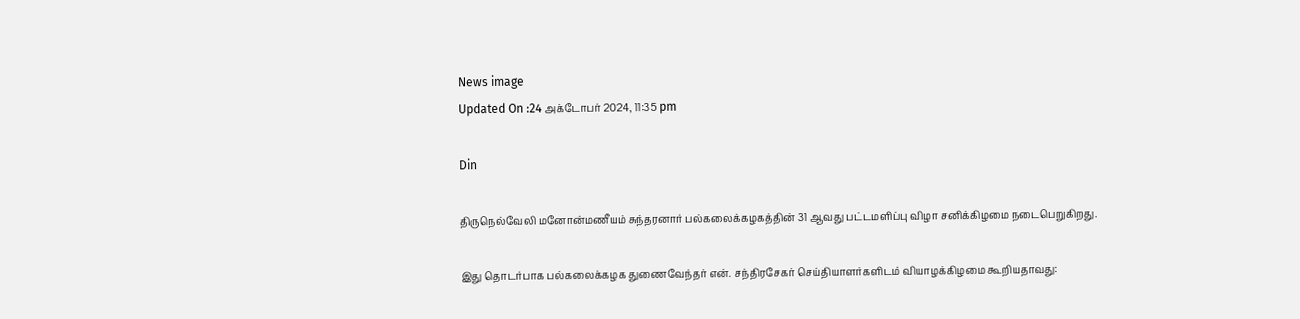News image
Updated On :24 அக்டோபர் 2024, 11:35 pm

Din

திருநெல்வேலி மனோன்மணீயம் சுந்தரனார் பல்கலைக்கழகத்தின் 31 ஆவது பட்டமளிப்பு விழா சனிக்கிழமை நடைபெறுகிறது.

இது தொடர்பாக பல்கலைக்கழக துணைவேந்தர் என். சந்திரசேகர் செய்தியாளர்களிடம் வியாழக்கிழமை கூறியதாவது: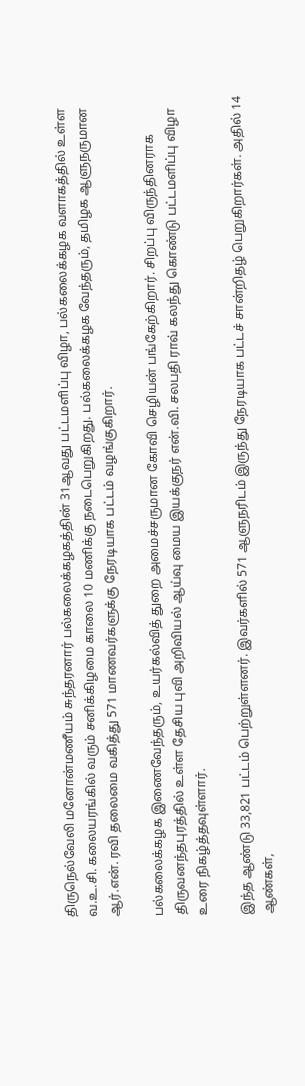திருநெல்வேலி மனோன்மணீயம் சுந்தரனார் பல்கலைக்கழகத்தின் 31ஆவது பட்டமளிப்பு விழா, பல்கலைக்கழக வளாகத்தில் உள்ள வ.உ.சி. கலையரங்கில் வரும் சனிக்கிழமை காலை 10 மணிக்கு நடைபெறுகிறது. பல்கலைக்கழக வேந்தரும், தமிழக ஆளுநருமான ஆர்.என். ரவி தலைமை வகித்து 571 மாணவர்களுக்கு நேரடியாக பட்டம் வழங்குகிறார்.

பல்கலைக்கழக இணைவேந்தரும், உயர்கல்வித் துறை அமைச்சருமான கோவி செழியன் பங்கேற்கிறார். சிறப்பு விருந்தினராக திருவனந்தபுரத்தில் உள்ள தேசிய புவி அறிவியல் ஆய்வு மைய இயக்குநர் என்.வி. சலபதி ராவ் கலந்து கொண்டு பட்டமளிப்பு விழா உரை நிகழ்த்தவுள்ளார்.

இந்த ஆண்டு 33,821 பட்டம் பெற்றுள்ளனர். இவர்களில் 571 ஆளுநரிடம் இருந்து நேரடியாக பட்டச் சான்றிதழ் பெறுகிறார்கள். அதில் 14 ஆண்கள்,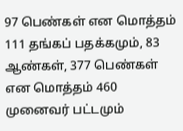97 பெண்கள் என மொத்தம் 111 தங்கப் பதக்கமும், 83 ஆண்கள், 377 பெண்கள் என மொத்தம் 460 முனைவர் பட்டமும்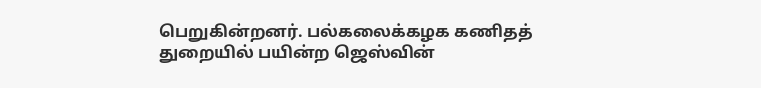பெறுகின்றனர். பல்கலைக்கழக கணிதத் துறையில் பயின்ற ஜெஸ்வின்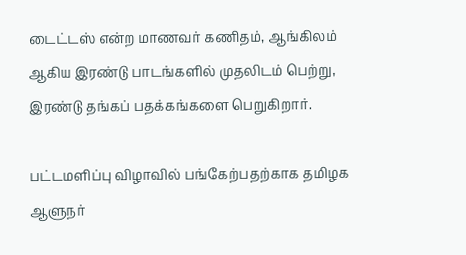டைட்டஸ் என்ற மாணவர் கணிதம், ஆங்கிலம் ஆகிய இரண்டு பாடங்களில் முதலிடம் பெற்று, இரண்டு தங்கப் பதக்கங்களை பெறுகிறார்.

பட்டமளிப்பு விழாவில் பங்கேற்பதற்காக தமிழக ஆளுநர்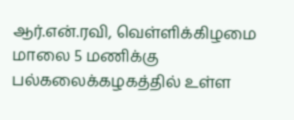ஆர்.என்.ரவி, வெள்ளிக்கிழமை மாலை 5 மணிக்கு பல்கலைக்கழகத்தில் உள்ள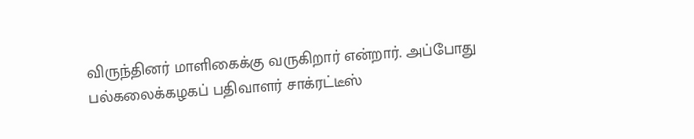விருந்தினர் மாளிகைக்கு வருகிறார் என்றார். அப்போது பல்கலைக்கழகப் பதிவாளர் சாக்ரட்டீஸ்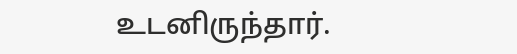உடனிருந்தார்.